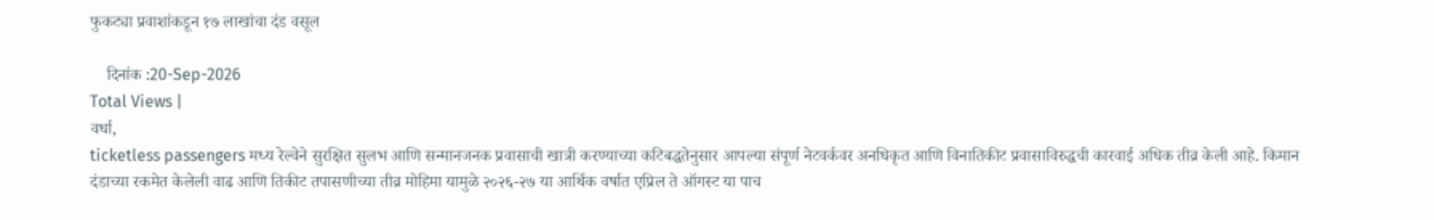फुकट्या प्रवाशांकडून १७ लाखांचा दंड वसूल

    दिनांक :20-Sep-2026
Total Views |
वर्धा,
ticketless passengers मध्य रेल्वेने सुरक्षित सुलभ आणि सन्मानजनक प्रवासाची खात्री करण्याच्या कटिबद्धतेनुसार आपल्या संपूर्ण नेटवर्कवर अनधिकृत आणि विनातिकीट प्रवासाविरुद्धची कारवाई अधिक तीव्र केली आहे. किमान दंडाच्या रकमेत केलेली वाढ आणि तिकीट तपासणीच्या तीव्र मोहिमा यामुळे २०२६-२७ या आर्थिक वर्षात एप्रिल ते ऑगस्ट या पाच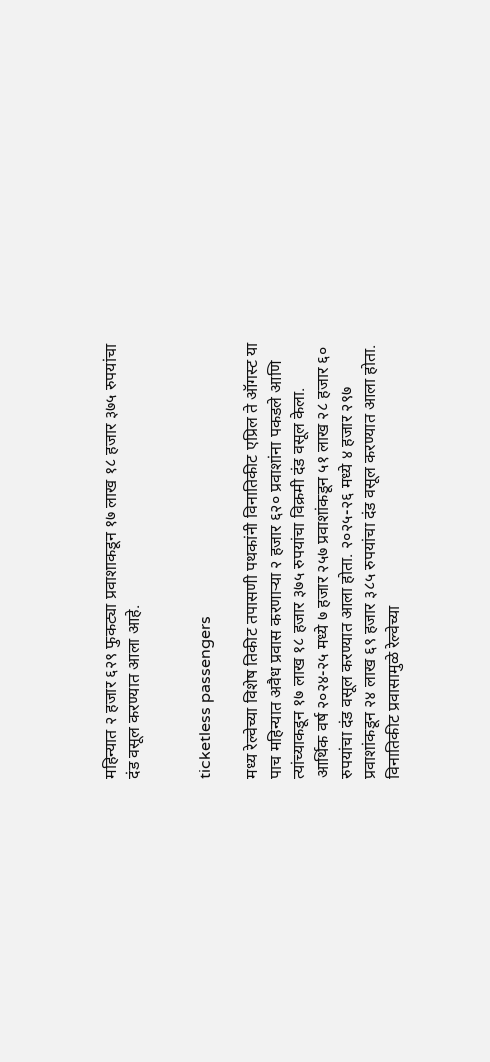महिन्यात २ हजार ६२९ फुकट्या प्रवाशाकडून १७ लाख १८ हजार ३७५ रुपयांचा दंड वसूल करण्यात आला आहे.


ticketless passengers

मध्य रेल्वेच्या विशेष तिकीट तपासणी पथकांनी विनातिकीट एप्रिल ते ऑगस्ट या पाच महिन्यात अवैध प्रवास करणार्‍या २ हजार ६२० प्रवाशांना पकडले आणि त्यांच्याकडून १७ लाख १८ हजार ३७५ रुपयांचा विक्रमी दंड वसूल केला. आर्थिक वर्ष २०२४-२५ मध्ये ७ हजार २५७ प्रवाशांकडून ५१ लाख २८ हजार ६० रुपयांचा दंड वसूल करण्यात आला होता. २०२५-२६ मध्ये ४ हजार २९७ प्रवाशांकडून २४ लाख ६९ हजार ३८५ रुपयांचा दंड वसूल करण्यात आला होता. विनातिकीट प्रवासामुळे रेल्वेच्या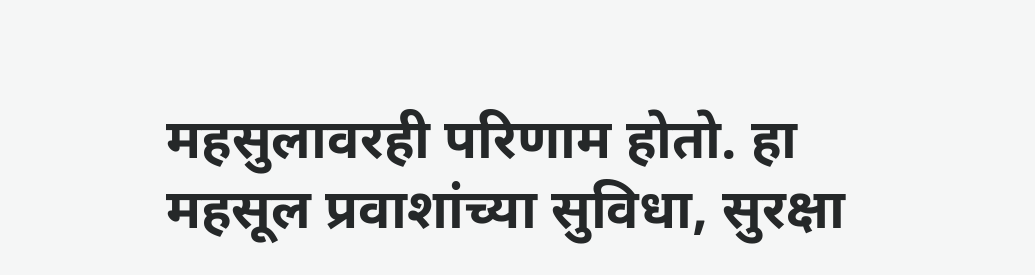महसुलावरही परिणाम होतो. हा महसूल प्रवाशांच्या सुविधा, सुरक्षा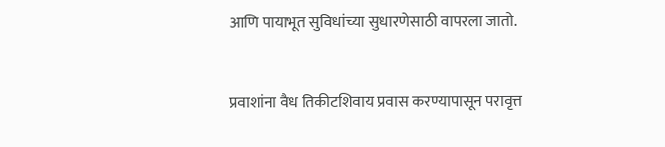आणि पायाभूत सुविधांच्या सुधारणेसाठी वापरला जातो.


प्रवाशांना वैध तिकीटशिवाय प्रवास करण्यापासून परावृत्त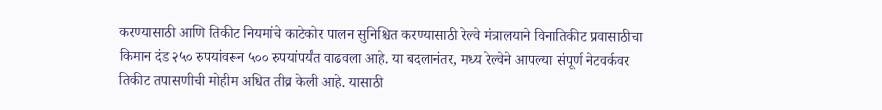करण्यासाठी आणि तिकीट नियमांचे काटेकोर पालन सुनिश्चित करण्यासाठी रेल्वे मंत्रालयाने विनातिकीट प्रवासाठीचा किमान दंड २५० रुपयांवरून ५०० रुपयांपर्यंत वाढवला आहे. या बदलानंतर, मध्य रेल्वेने आपल्या संपूर्ण नेटवर्कवर तिकीट तपासणीची मोहीम अधित तीव्र केली आहे. यासाठी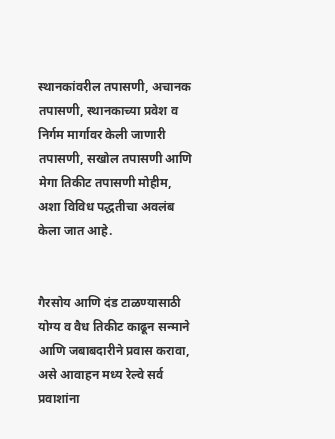स्थानकांवरील तपासणी, अचानक तपासणी, स्थानकाच्या प्रवेश व निर्गम मार्गावर केली जाणारी तपासणी, सखोल तपासणी आणि मेगा तिकीट तपासणी मोहीम, अशा विविध पद्धतीचा अवलंब केला जात आहे.


गैरसोय आणि दंड टाळण्यासाठी योग्य व वैध तिकीट काढून सन्माने आणि जबाबदारीने प्रवास करावा, असे आवाहन मध्य रेल्वे सर्व प्रवाशांना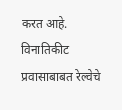करत आहे. विनातिकीट प्रवासाबाबत रेल्वेचे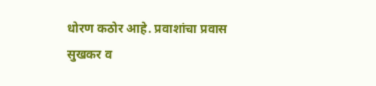धोरण कठोर आहे. प्रवाशांचा प्रवास सुखकर व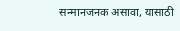सन्मानजनक असावा, यासाठी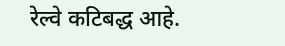रेल्वे कटिबद्ध आहे.